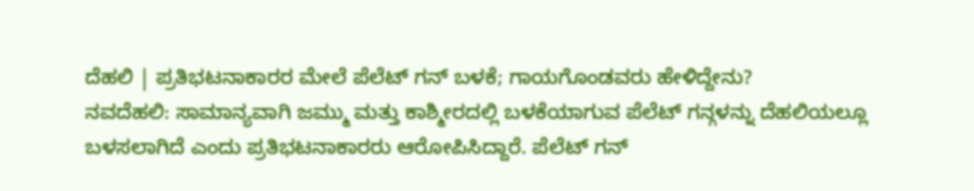ದೆಹಲಿ | ಪ್ರತಿಭಟನಾಕಾರರ ಮೇಲೆ ಪೆಲೆಟ್ ಗನ್ ಬಳಕೆ; ಗಾಯಗೊಂಡವರು ಹೇಳಿದ್ದೇನು?
ನವದೆಹಲಿ: ಸಾಮಾನ್ಯವಾಗಿ ಜಮ್ಮು ಮತ್ತು ಕಾಶ್ಮೀರದಲ್ಲಿ ಬಳಕೆಯಾಗುವ ಪೆಲೆಟ್ ಗನ್ಗಳನ್ನು ದೆಹಲಿಯಲ್ಲೂ ಬಳಸಲಾಗಿದೆ ಎಂದು ಪ್ರತಿಭಟನಾಕಾರರು ಆರೋಪಿಸಿದ್ದಾರೆ. ಪೆಲೆಟ್ ಗನ್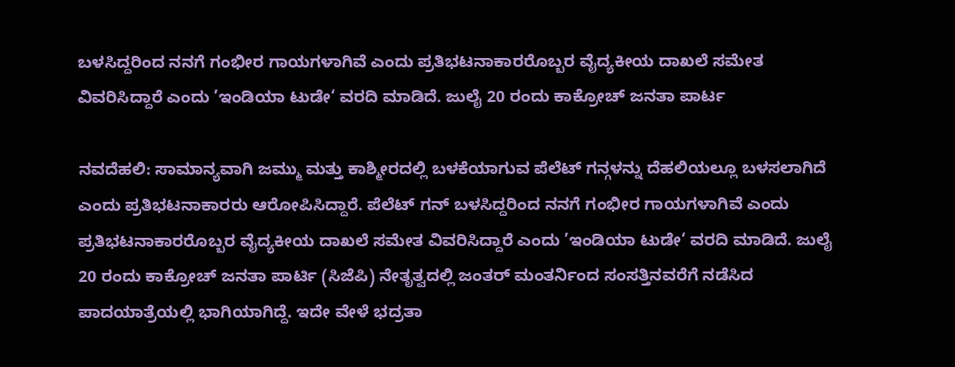ಬಳಸಿದ್ದರಿಂದ ನನಗೆ ಗಂಭೀರ ಗಾಯಗಳಾಗಿವೆ ಎಂದು ಪ್ರತಿಭಟನಾಕಾರರೊಬ್ಬರ ವೈದ್ಯಕೀಯ ದಾಖಲೆ ಸಮೇತ ವಿವರಿಸಿದ್ದಾರೆ ಎಂದು ’ಇಂಡಿಯಾ ಟುಡೇ‘ ವರದಿ ಮಾಡಿದೆ. ಜುಲೈ 20 ರಂದು ಕಾಕ್ರೋಚ್ ಜನತಾ ಪಾರ್ಟ

ನವದೆಹಲಿ: ಸಾಮಾನ್ಯವಾಗಿ ಜಮ್ಮು ಮತ್ತು ಕಾಶ್ಮೀರದಲ್ಲಿ ಬಳಕೆಯಾಗುವ ಪೆಲೆಟ್ ಗನ್ಗಳನ್ನು ದೆಹಲಿಯಲ್ಲೂ ಬಳಸಲಾಗಿದೆ ಎಂದು ಪ್ರತಿಭಟನಾಕಾರರು ಆರೋಪಿಸಿದ್ದಾರೆ. ಪೆಲೆಟ್ ಗನ್ ಬಳಸಿದ್ದರಿಂದ ನನಗೆ ಗಂಭೀರ ಗಾಯಗಳಾಗಿವೆ ಎಂದು ಪ್ರತಿಭಟನಾಕಾರರೊಬ್ಬರ ವೈದ್ಯಕೀಯ ದಾಖಲೆ ಸಮೇತ ವಿವರಿಸಿದ್ದಾರೆ ಎಂದು ’ಇಂಡಿಯಾ ಟುಡೇ‘ ವರದಿ ಮಾಡಿದೆ. ಜುಲೈ 20 ರಂದು ಕಾಕ್ರೋಚ್ ಜನತಾ ಪಾರ್ಟಿ (ಸಿಜೆಪಿ) ನೇತೃತ್ವದಲ್ಲಿ ಜಂತರ್ ಮಂತರ್ನಿಂದ ಸಂಸತ್ತಿನವರೆಗೆ ನಡೆಸಿದ ಪಾದಯಾತ್ರೆಯಲ್ಲಿ ಭಾಗಿಯಾಗಿದ್ದೆ. ಇದೇ ವೇಳೆ ಭದ್ರತಾ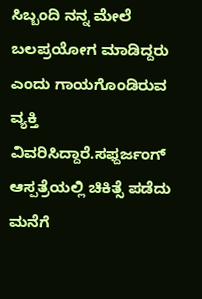ಸಿಬ್ಬಂದಿ ನನ್ನ ಮೇಲೆ ಬಲಪ್ರಯೋಗ ಮಾಡಿದ್ದರು ಎಂದು ಗಾಯಗೊಂಡಿರುವ ವ್ಯಕ್ತಿ ವಿವರಿಸಿದ್ದಾರೆ.ಸಫ್ದರ್ಜಂಗ್ ಆಸ್ಪತ್ರೆಯಲ್ಲಿ ಚಿಕಿತ್ಸೆ ಪಡೆದು ಮನೆಗೆ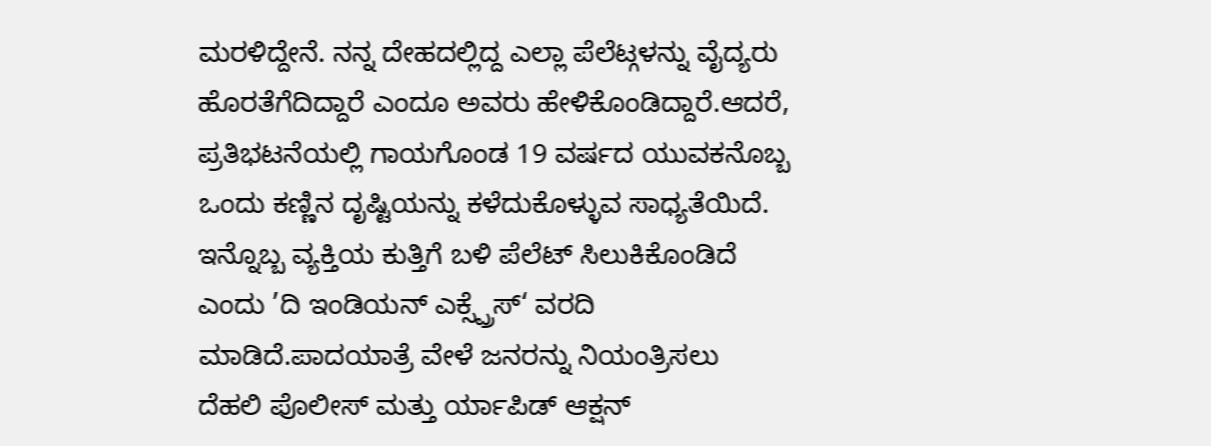ಮರಳಿದ್ದೇನೆ. ನನ್ನ ದೇಹದಲ್ಲಿದ್ದ ಎಲ್ಲಾ ಪೆಲೆಟ್ಗಳನ್ನು ವೈದ್ಯರು ಹೊರತೆಗೆದಿದ್ದಾರೆ ಎಂದೂ ಅವರು ಹೇಳಿಕೊಂಡಿದ್ದಾರೆ.ಆದರೆ, ಪ್ರತಿಭಟನೆಯಲ್ಲಿ ಗಾಯಗೊಂಡ 19 ವರ್ಷದ ಯುವಕನೊಬ್ಬ ಒಂದು ಕಣ್ಣಿನ ದೃಷ್ಟಿಯನ್ನು ಕಳೆದುಕೊಳ್ಳುವ ಸಾಧ್ಯತೆಯಿದೆ. ಇನ್ನೊಬ್ಬ ವ್ಯಕ್ತಿಯ ಕುತ್ತಿಗೆ ಬಳಿ ಪೆಲೆಟ್ ಸಿಲುಕಿಕೊಂಡಿದೆ ಎಂದು ’ದಿ ಇಂಡಿಯನ್ ಎಕ್ಸ್ಪ್ರೆಸ್‘ ವರದಿ ಮಾಡಿದೆ.ಪಾದಯಾತ್ರೆ ವೇಳೆ ಜನರನ್ನು ನಿಯಂತ್ರಿಸಲು ದೆಹಲಿ ಪೊಲೀಸ್ ಮತ್ತು ರ್ಯಾಪಿಡ್ ಆಕ್ಷನ್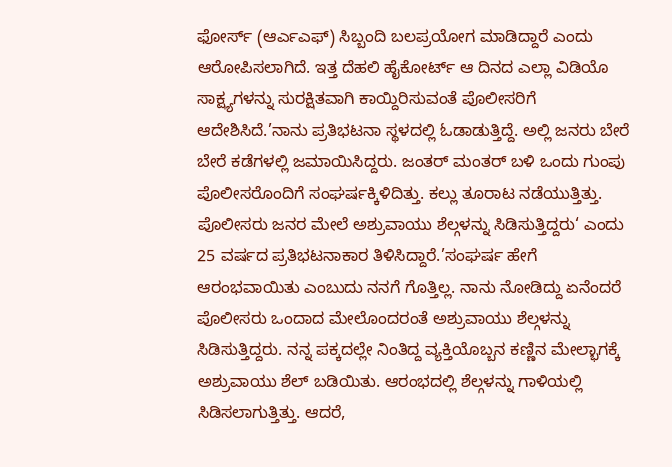ಫೋರ್ಸ್ (ಆರ್ಎಎಫ್) ಸಿಬ್ಬಂದಿ ಬಲಪ್ರಯೋಗ ಮಾಡಿದ್ದಾರೆ ಎಂದು ಆರೋಪಿಸಲಾಗಿದೆ. ಇತ್ತ ದೆಹಲಿ ಹೈಕೋರ್ಟ್ ಆ ದಿನದ ಎಲ್ಲಾ ವಿಡಿಯೊ ಸಾಕ್ಷ್ಯಗಳನ್ನು ಸುರಕ್ಷಿತವಾಗಿ ಕಾಯ್ದಿರಿಸುವಂತೆ ಪೊಲೀಸರಿಗೆ ಆದೇಶಿಸಿದೆ.’ನಾನು ಪ್ರತಿಭಟನಾ ಸ್ಥಳದಲ್ಲಿ ಓಡಾಡುತ್ತಿದ್ದೆ. ಅಲ್ಲಿ ಜನರು ಬೇರೆ ಬೇರೆ ಕಡೆಗಳಲ್ಲಿ ಜಮಾಯಿಸಿದ್ದರು. ಜಂತರ್ ಮಂತರ್ ಬಳಿ ಒಂದು ಗುಂಪು ಪೊಲೀಸರೊಂದಿಗೆ ಸಂಘರ್ಷಕ್ಕಿಳಿದಿತ್ತು. ಕಲ್ಲು ತೂರಾಟ ನಡೆಯುತ್ತಿತ್ತು. ಪೊಲೀಸರು ಜನರ ಮೇಲೆ ಅಶ್ರುವಾಯು ಶೆಲ್ಗಳನ್ನು ಸಿಡಿಸುತ್ತಿದ್ದರು‘ ಎಂದು 25 ವರ್ಷದ ಪ್ರತಿಭಟನಾಕಾರ ತಿಳಿಸಿದ್ದಾರೆ.’ಸಂಘರ್ಷ ಹೇಗೆ ಆರಂಭವಾಯಿತು ಎಂಬುದು ನನಗೆ ಗೊತ್ತಿಲ್ಲ. ನಾನು ನೋಡಿದ್ದು ಏನೆಂದರೆ ಪೊಲೀಸರು ಒಂದಾದ ಮೇಲೊಂದರಂತೆ ಅಶ್ರುವಾಯು ಶೆಲ್ಗಳನ್ನು ಸಿಡಿಸುತ್ತಿದ್ದರು. ನನ್ನ ಪಕ್ಕದಲ್ಲೇ ನಿಂತಿದ್ದ ವ್ಯಕ್ತಿಯೊಬ್ಬನ ಕಣ್ಣಿನ ಮೇಲ್ಭಾಗಕ್ಕೆ ಅಶ್ರುವಾಯು ಶೆಲ್ ಬಡಿಯಿತು. ಆರಂಭದಲ್ಲಿ ಶೆಲ್ಗಳನ್ನು ಗಾಳಿಯಲ್ಲಿ ಸಿಡಿಸಲಾಗುತ್ತಿತ್ತು. ಆದರೆ,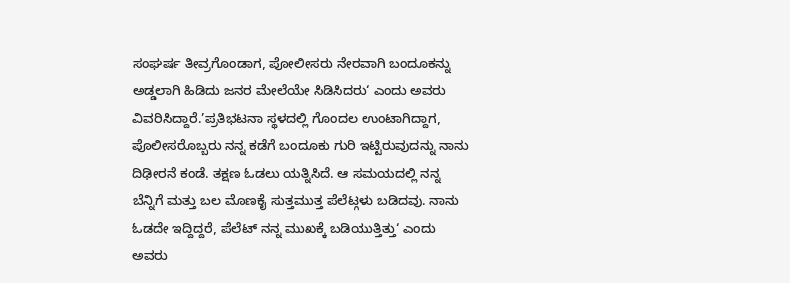ಸಂಘರ್ಷ ತೀವ್ರಗೊಂಡಾಗ, ಪೋಲೀಸರು ನೇರವಾಗಿ ಬಂದೂಕನ್ನು ಅಡ್ಡಲಾಗಿ ಹಿಡಿದು ಜನರ ಮೇಲೆಯೇ ಸಿಡಿಸಿದರು‘ ಎಂದು ಅವರು ವಿವರಿಸಿದ್ದಾರೆ.’ಪ್ರತಿಭಟನಾ ಸ್ಥಳದಲ್ಲಿ ಗೊಂದಲ ಉಂಟಾಗಿದ್ದಾಗ, ಪೊಲೀಸರೊಬ್ಬರು ನನ್ನ ಕಡೆಗೆ ಬಂದೂಕು ಗುರಿ ಇಟ್ಟಿರುವುದನ್ನು ನಾನು ದಿಢೀರನೆ ಕಂಡೆ. ತಕ್ಷಣ ಓಡಲು ಯತ್ನಿಸಿದೆ. ಆ ಸಮಯದಲ್ಲಿ ನನ್ನ ಬೆನ್ನಿಗೆ ಮತ್ತು ಬಲ ಮೊಣಕೈ ಸುತ್ತಮುತ್ತ ಪೆಲೆಟ್ಗಳು ಬಡಿದವು. ನಾನು ಓಡದೇ ಇದ್ದಿದ್ದರೆ, ಪೆಲೆಟ್ ನನ್ನ ಮುಖಕ್ಕೆ ಬಡಿಯುತ್ತಿತ್ತು‘ ಎಂದು ಅವರು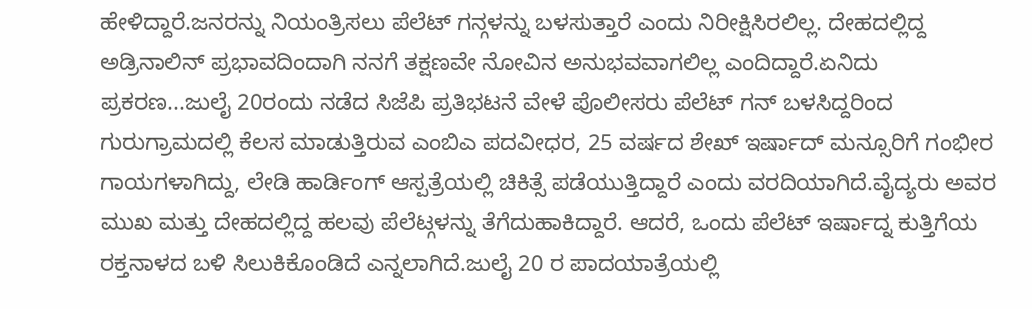ಹೇಳಿದ್ದಾರೆ.ಜನರನ್ನು ನಿಯಂತ್ರಿಸಲು ಪೆಲೆಟ್ ಗನ್ಗಳನ್ನು ಬಳಸುತ್ತಾರೆ ಎಂದು ನಿರೀಕ್ಷಿಸಿರಲಿಲ್ಲ. ದೇಹದಲ್ಲಿದ್ದ ಅಡ್ರಿನಾಲಿನ್ ಪ್ರಭಾವದಿಂದಾಗಿ ನನಗೆ ತಕ್ಷಣವೇ ನೋವಿನ ಅನುಭವವಾಗಲಿಲ್ಲ ಎಂದಿದ್ದಾರೆ.ಏನಿದು ಪ್ರಕರಣ...ಜುಲೈ 20ರಂದು ನಡೆದ ಸಿಜೆಪಿ ಪ್ರತಿಭಟನೆ ವೇಳೆ ಪೊಲೀಸರು ಪೆಲೆಟ್ ಗನ್ ಬಳಸಿದ್ದರಿಂದ ಗುರುಗ್ರಾಮದಲ್ಲಿ ಕೆಲಸ ಮಾಡುತ್ತಿರುವ ಎಂಬಿಎ ಪದವೀಧರ, 25 ವರ್ಷದ ಶೇಖ್ ಇರ್ಷಾದ್ ಮನ್ಸೂರಿಗೆ ಗಂಭೀರ ಗಾಯಗಳಾಗಿದ್ದು, ಲೇಡಿ ಹಾರ್ಡಿಂಗ್ ಆಸ್ಪತ್ರೆಯಲ್ಲಿ ಚಿಕಿತ್ಸೆ ಪಡೆಯುತ್ತಿದ್ದಾರೆ ಎಂದು ವರದಿಯಾಗಿದೆ.ವೈದ್ಯರು ಅವರ ಮುಖ ಮತ್ತು ದೇಹದಲ್ಲಿದ್ದ ಹಲವು ಪೆಲೆಟ್ಗಳನ್ನು ತೆಗೆದುಹಾಕಿದ್ದಾರೆ. ಆದರೆ, ಒಂದು ಪೆಲೆಟ್ ಇರ್ಷಾದ್ನ ಕುತ್ತಿಗೆಯ ರಕ್ತನಾಳದ ಬಳಿ ಸಿಲುಕಿಕೊಂಡಿದೆ ಎನ್ನಲಾಗಿದೆ.ಜುಲೈ 20 ರ ಪಾದಯಾತ್ರೆಯಲ್ಲಿ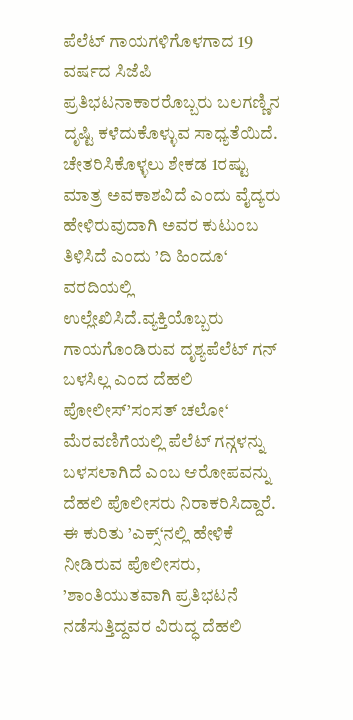ಪೆಲೆಟ್ ಗಾಯಗಳಿಗೊಳಗಾದ 19 ವರ್ಷದ ಸಿಜೆಪಿ ಪ್ರತಿಭಟನಾಕಾರರೊಬ್ಬರು ಬಲಗಣ್ಣಿನ ದೃಷ್ಟಿ ಕಳೆದುಕೊಳ್ಳುವ ಸಾಧ್ಯತೆಯಿದೆ. ಚೇತರಿಸಿಕೊಳ್ಳಲು ಶೇಕಡ 1ರಷ್ಟು ಮಾತ್ರ ಅವಕಾಶವಿದೆ ಎಂದು ವೈದ್ಯರು ಹೇಳಿರುವುದಾಗಿ ಅವರ ಕುಟುಂಬ ತಿಳಿಸಿದೆ ಎಂದು ’ದಿ ಹಿಂದೂ‘ ವರದಿಯಲ್ಲಿ ಉಲ್ಲೇಖಿಸಿದೆ.ವ್ಯಕ್ತಿಯೊಬ್ಬರು ಗಾಯಗೊಂಡಿರುವ ದೃಶ್ಯಪೆಲೆಟ್ ಗನ್ ಬಳಸಿಲ್ಲ ಎಂದ ದೆಹಲಿ ಪೋಲೀಸ್’ಸಂಸತ್ ಚಲೋ‘ ಮೆರವಣಿಗೆಯಲ್ಲಿ ಪೆಲೆಟ್ ಗನ್ಗಳನ್ನು ಬಳಸಲಾಗಿದೆ ಎಂಬ ಆರೋಪವನ್ನು ದೆಹಲಿ ಪೊಲೀಸರು ನಿರಾಕರಿಸಿದ್ದಾರೆ. ಈ ಕುರಿತು ’ಎಕ್ಸ್‘ನಲ್ಲಿ ಹೇಳಿಕೆ ನೀಡಿರುವ ಪೊಲೀಸರು, ’ಶಾಂತಿಯುತವಾಗಿ ಪ್ರತಿಭಟನೆ ನಡೆಸುತ್ತಿದ್ದವರ ವಿರುದ್ಧ ದೆಹಲಿ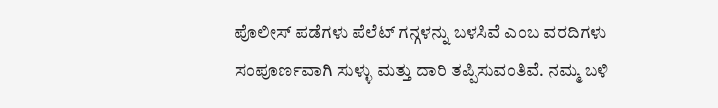ಪೊಲೀಸ್ ಪಡೆಗಳು ಪೆಲೆಟ್ ಗನ್ಗಳನ್ನು ಬಳಸಿವೆ ಎಂಬ ವರದಿಗಳು ಸಂಪೂರ್ಣವಾಗಿ ಸುಳ್ಳು ಮತ್ತು ದಾರಿ ತಪ್ಪಿಸುವಂತಿವೆ. ನಮ್ಮ ಬಳಿ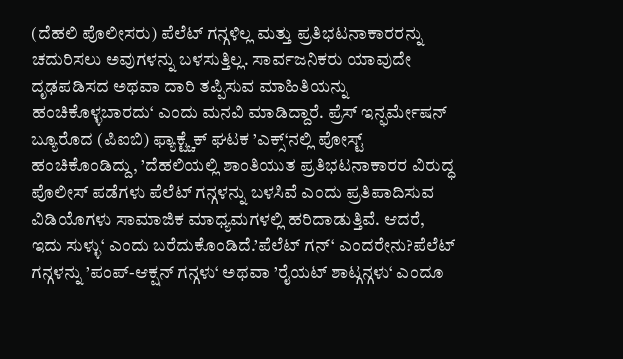(ದೆಹಲಿ ಪೊಲೀಸರು) ಪೆಲೆಟ್ ಗನ್ಗಳಿಲ್ಲ ಮತ್ತು ಪ್ರತಿಭಟನಾಕಾರರನ್ನು ಚದುರಿಸಲು ಅವುಗಳನ್ನು ಬಳಸುತ್ತಿಲ್ಲ. ಸಾರ್ವಜನಿಕರು ಯಾವುದೇ ದೃಢಪಡಿಸದ ಅಥವಾ ದಾರಿ ತಪ್ಪಿಸುವ ಮಾಹಿತಿಯನ್ನು ಹಂಚಿಕೊಳ್ಳಬಾರದು‘ ಎಂದು ಮನವಿ ಮಾಡಿದ್ದಾರೆ. ಪ್ರೆಸ್ ಇನ್ಫರ್ಮೇಷನ್ ಬ್ಯೂರೊದ (ಪಿಐಬಿ) ಫ್ಯಾಕ್ಟ್ಚೆಕ್ ಘಟಕ ’ಎಕ್ಸ್‘ನಲ್ಲಿ ಪೋಸ್ಟ್ ಹಂಚಿಕೊಂಡಿದ್ದು, ’ದೆಹಲಿಯಲ್ಲಿ ಶಾಂತಿಯುತ ಪ್ರತಿಭಟನಾಕಾರರ ವಿರುದ್ಧ ಪೊಲೀಸ್ ಪಡೆಗಳು ಪೆಲೆಟ್ ಗನ್ಗಳನ್ನು ಬಳಸಿವೆ ಎಂದು ಪ್ರತಿಪಾದಿಸುವ ವಿಡಿಯೊಗಳು ಸಾಮಾಜಿಕ ಮಾಧ್ಯಮಗಳಲ್ಲಿ ಹರಿದಾಡುತ್ತಿವೆ. ಆದರೆ, ಇದು ಸುಳ್ಳು‘ ಎಂದು ಬರೆದುಕೊಂಡಿದೆ.’ಪೆಲೆಟ್ ಗನ್‘ ಎಂದರೇನು?ಪೆಲೆಟ್ ಗನ್ಗಳನ್ನು ’ಪಂಪ್-ಆಕ್ಷನ್ ಗನ್ಗಳು‘ ಅಥವಾ ’ರೈಯಟ್ ಶಾಟ್ಗನ್ಗಳು‘ ಎಂದೂ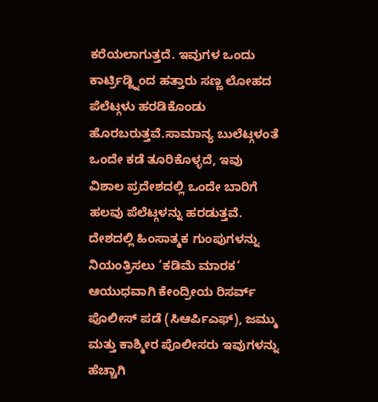ಕರೆಯಲಾಗುತ್ತದೆ. ಇವುಗಳ ಒಂದು ಕಾರ್ಟ್ರಿಡ್ಜ್ನಿಂದ ಹತ್ತಾರು ಸಣ್ಣ ಲೋಹದ ಪೆಲೆಟ್ಗಳು ಹರಡಿಕೊಂಡು ಹೊರಬರುತ್ತವೆ.ಸಾಮಾನ್ಯ ಬುಲೆಟ್ಗಳಂತೆ ಒಂದೇ ಕಡೆ ತೂರಿಕೊಳ್ಳದೆ, ಇವು ವಿಶಾಲ ಪ್ರದೇಶದಲ್ಲಿ ಒಂದೇ ಬಾರಿಗೆ ಹಲವು ಪೆಲೆಟ್ಗಳನ್ನು ಹರಡುತ್ತವೆ. ದೇಶದಲ್ಲಿ ಹಿಂಸಾತ್ಮಕ ಗುಂಪುಗಳನ್ನು ನಿಯಂತ್ರಿಸಲು ’ಕಡಿಮೆ ಮಾರಕ‘ ಆಯುಧವಾಗಿ ಕೇಂದ್ರೀಯ ರಿಸರ್ವ್ ಪೊಲೀಸ್ ಪಡೆ (ಸಿಆರ್ಪಿಎಫ್), ಜಮ್ಮು ಮತ್ತು ಕಾಶ್ಮೀರ ಪೊಲೀಸರು ಇವುಗಳನ್ನು ಹೆಚ್ಚಾಗಿ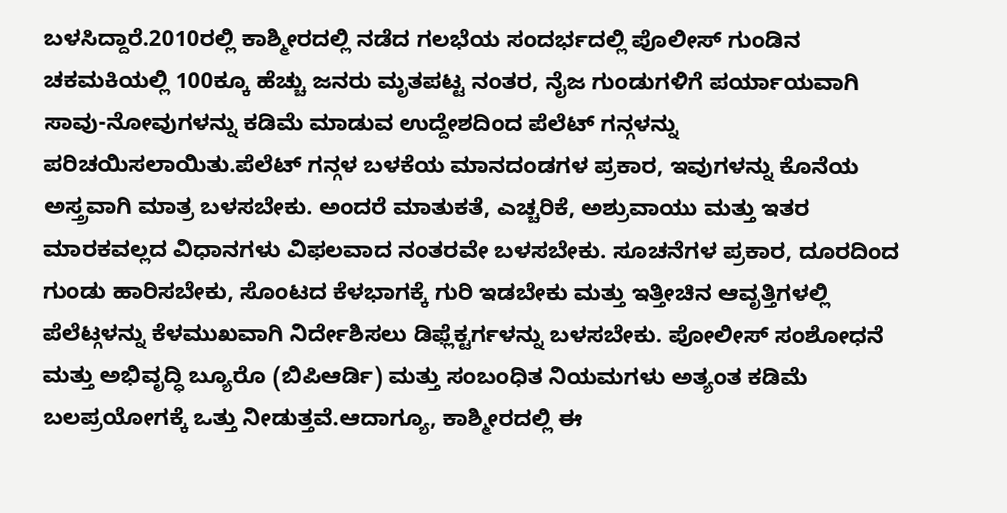ಬಳಸಿದ್ದಾರೆ.2010ರಲ್ಲಿ ಕಾಶ್ಮೀರದಲ್ಲಿ ನಡೆದ ಗಲಭೆಯ ಸಂದರ್ಭದಲ್ಲಿ ಪೊಲೀಸ್ ಗುಂಡಿನ ಚಕಮಕಿಯಲ್ಲಿ 100ಕ್ಕೂ ಹೆಚ್ಚು ಜನರು ಮೃತಪಟ್ಟ ನಂತರ, ನೈಜ ಗುಂಡುಗಳಿಗೆ ಪರ್ಯಾಯವಾಗಿ ಸಾವು-ನೋವುಗಳನ್ನು ಕಡಿಮೆ ಮಾಡುವ ಉದ್ದೇಶದಿಂದ ಪೆಲೆಟ್ ಗನ್ಗಳನ್ನು ಪರಿಚಯಿಸಲಾಯಿತು.ಪೆಲೆಟ್ ಗನ್ಗಳ ಬಳಕೆಯ ಮಾನದಂಡಗಳ ಪ್ರಕಾರ, ಇವುಗಳನ್ನು ಕೊನೆಯ ಅಸ್ತ್ರವಾಗಿ ಮಾತ್ರ ಬಳಸಬೇಕು. ಅಂದರೆ ಮಾತುಕತೆ, ಎಚ್ಚರಿಕೆ, ಅಶ್ರುವಾಯು ಮತ್ತು ಇತರ ಮಾರಕವಲ್ಲದ ವಿಧಾನಗಳು ವಿಫಲವಾದ ನಂತರವೇ ಬಳಸಬೇಕು. ಸೂಚನೆಗಳ ಪ್ರಕಾರ, ದೂರದಿಂದ ಗುಂಡು ಹಾರಿಸಬೇಕು, ಸೊಂಟದ ಕೆಳಭಾಗಕ್ಕೆ ಗುರಿ ಇಡಬೇಕು ಮತ್ತು ಇತ್ತೀಚಿನ ಆವೃತ್ತಿಗಳಲ್ಲಿ ಪೆಲೆಟ್ಗಳನ್ನು ಕೆಳಮುಖವಾಗಿ ನಿರ್ದೇಶಿಸಲು ಡಿಫ್ಲೆಕ್ಟರ್ಗಳನ್ನು ಬಳಸಬೇಕು. ಪೋಲೀಸ್ ಸಂಶೋಧನೆ ಮತ್ತು ಅಭಿವೃದ್ಧಿ ಬ್ಯೂರೊ (ಬಿಪಿಆರ್ಡಿ) ಮತ್ತು ಸಂಬಂಧಿತ ನಿಯಮಗಳು ಅತ್ಯಂತ ಕಡಿಮೆ ಬಲಪ್ರಯೋಗಕ್ಕೆ ಒತ್ತು ನೀಡುತ್ತವೆ.ಆದಾಗ್ಯೂ, ಕಾಶ್ಮೀರದಲ್ಲಿ ಈ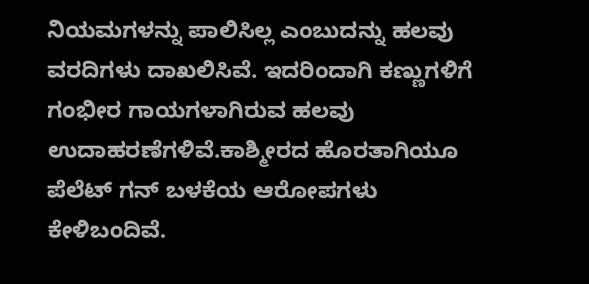ನಿಯಮಗಳನ್ನು ಪಾಲಿಸಿಲ್ಲ ಎಂಬುದನ್ನು ಹಲವು ವರದಿಗಳು ದಾಖಲಿಸಿವೆ. ಇದರಿಂದಾಗಿ ಕಣ್ಣುಗಳಿಗೆ ಗಂಭೀರ ಗಾಯಗಳಾಗಿರುವ ಹಲವು ಉದಾಹರಣೆಗಳಿವೆ.ಕಾಶ್ಮೀರದ ಹೊರತಾಗಿಯೂ ಪೆಲೆಟ್ ಗನ್ ಬಳಕೆಯ ಆರೋಪಗಳು ಕೇಳಿಬಂದಿವೆ.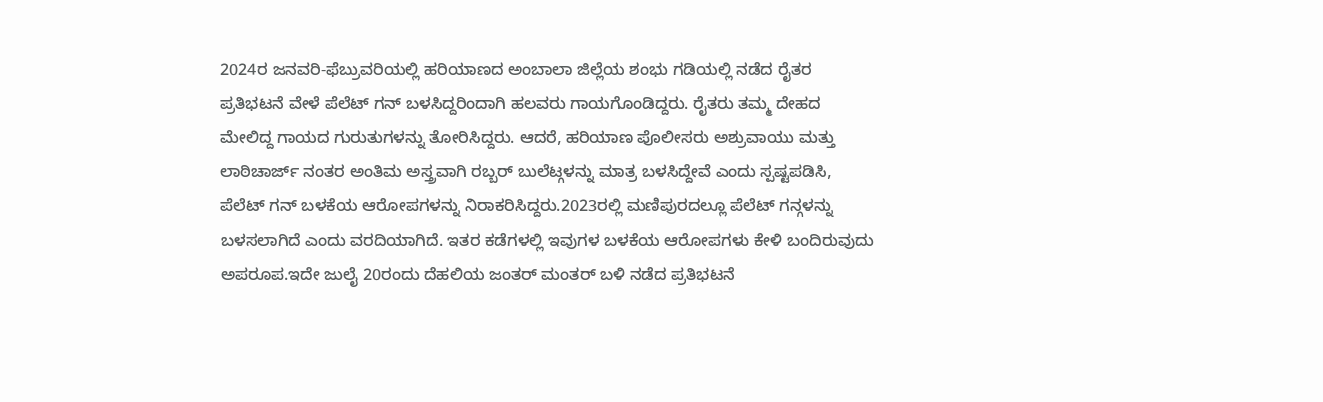2024ರ ಜನವರಿ-ಫೆಬ್ರುವರಿಯಲ್ಲಿ ಹರಿಯಾಣದ ಅಂಬಾಲಾ ಜಿಲ್ಲೆಯ ಶಂಭು ಗಡಿಯಲ್ಲಿ ನಡೆದ ರೈತರ ಪ್ರತಿಭಟನೆ ವೇಳೆ ಪೆಲೆಟ್ ಗನ್ ಬಳಸಿದ್ದರಿಂದಾಗಿ ಹಲವರು ಗಾಯಗೊಂಡಿದ್ದರು. ರೈತರು ತಮ್ಮ ದೇಹದ ಮೇಲಿದ್ದ ಗಾಯದ ಗುರುತುಗಳನ್ನು ತೋರಿಸಿದ್ದರು. ಆದರೆ, ಹರಿಯಾಣ ಪೊಲೀಸರು ಅಶ್ರುವಾಯು ಮತ್ತು ಲಾಠಿಚಾರ್ಜ್ ನಂತರ ಅಂತಿಮ ಅಸ್ತ್ರವಾಗಿ ರಬ್ಬರ್ ಬುಲೆಟ್ಗಳನ್ನು ಮಾತ್ರ ಬಳಸಿದ್ದೇವೆ ಎಂದು ಸ್ಪಷ್ಟಪಡಿಸಿ, ಪೆಲೆಟ್ ಗನ್ ಬಳಕೆಯ ಆರೋಪಗಳನ್ನು ನಿರಾಕರಿಸಿದ್ದರು.2023ರಲ್ಲಿ ಮಣಿಪುರದಲ್ಲೂ ಪೆಲೆಟ್ ಗನ್ಗಳನ್ನು ಬಳಸಲಾಗಿದೆ ಎಂದು ವರದಿಯಾಗಿದೆ. ಇತರ ಕಡೆಗಳಲ್ಲಿ ಇವುಗಳ ಬಳಕೆಯ ಆರೋಪಗಳು ಕೇಳಿ ಬಂದಿರುವುದು ಅಪರೂಪ.ಇದೇ ಜುಲೈ 20ರಂದು ದೆಹಲಿಯ ಜಂತರ್ ಮಂತರ್ ಬಳಿ ನಡೆದ ಪ್ರತಿಭಟನೆ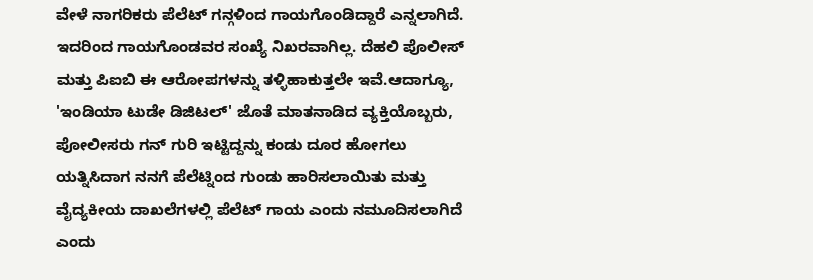ವೇಳೆ ನಾಗರಿಕರು ಪೆಲೆಟ್ ಗನ್ಗಳಿಂದ ಗಾಯಗೊಂಡಿದ್ದಾರೆ ಎನ್ನಲಾಗಿದೆ. ಇದರಿಂದ ಗಾಯಗೊಂಡವರ ಸಂಖ್ಯೆ ನಿಖರವಾಗಿಲ್ಲ. ದೆಹಲಿ ಪೊಲೀಸ್ ಮತ್ತು ಪಿಐಬಿ ಈ ಆರೋಪಗಳನ್ನು ತಳ್ಳಿಹಾಕುತ್ತಲೇ ಇವೆ.ಆದಾಗ್ಯೂ, 'ಇಂಡಿಯಾ ಟುಡೇ ಡಿಜಿಟಲ್' ಜೊತೆ ಮಾತನಾಡಿದ ವ್ಯಕ್ತಿಯೊಬ್ಬರು, ಪೋಲೀಸರು ಗನ್ ಗುರಿ ಇಟ್ಟಿದ್ದನ್ನು ಕಂಡು ದೂರ ಹೋಗಲು ಯತ್ನಿಸಿದಾಗ ನನಗೆ ಪೆಲೆಟ್ನಿಂದ ಗುಂಡು ಹಾರಿಸಲಾಯಿತು ಮತ್ತು ವೈದ್ಯಕೀಯ ದಾಖಲೆಗಳಲ್ಲಿ ಪೆಲೆಟ್ ಗಾಯ ಎಂದು ನಮೂದಿಸಲಾಗಿದೆ ಎಂದು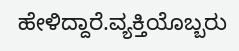ಹೇಳಿದ್ದಾರೆ.ವ್ಯಕ್ತಿಯೊಬ್ಬರು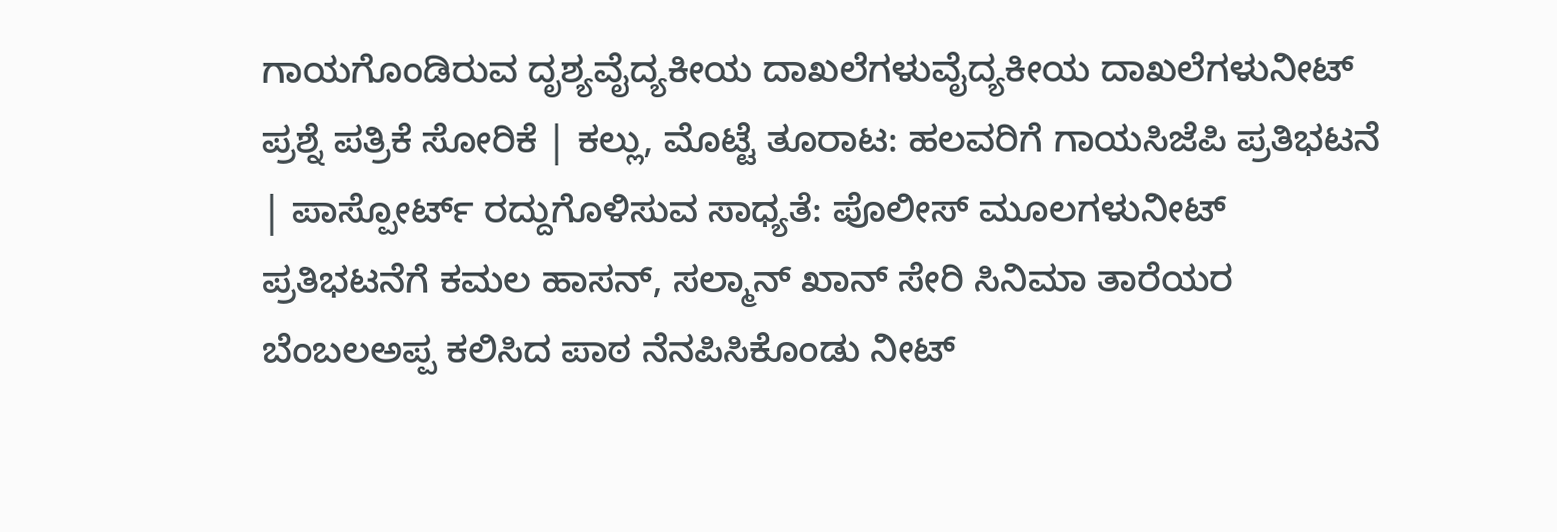ಗಾಯಗೊಂಡಿರುವ ದೃಶ್ಯವೈದ್ಯಕೀಯ ದಾಖಲೆಗಳುವೈದ್ಯಕೀಯ ದಾಖಲೆಗಳುನೀಟ್ ಪ್ರಶ್ನೆ ಪತ್ರಿಕೆ ಸೋರಿಕೆ | ಕಲ್ಲು, ಮೊಟ್ಟೆ ತೂರಾಟ: ಹಲವರಿಗೆ ಗಾಯಸಿಜೆಪಿ ಪ್ರತಿಭಟನೆ | ಪಾಸ್ಪೋರ್ಟ್ ರದ್ದುಗೊಳಿಸುವ ಸಾಧ್ಯತೆ: ಪೊಲೀಸ್ ಮೂಲಗಳುನೀಟ್ ಪ್ರತಿಭಟನೆಗೆ ಕಮಲ ಹಾಸನ್, ಸಲ್ಮಾನ್ ಖಾನ್ ಸೇರಿ ಸಿನಿಮಾ ತಾರೆಯರ ಬೆಂಬಲಅಪ್ಪ ಕಲಿಸಿದ ಪಾಠ ನೆನಪಿಸಿಕೊಂಡು ನೀಟ್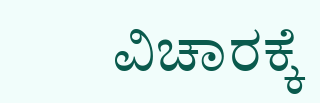ವಿಚಾರಕ್ಕೆ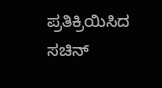ಪ್ರತಿಕ್ರಿಯಿಸಿದ ಸಚಿನ್